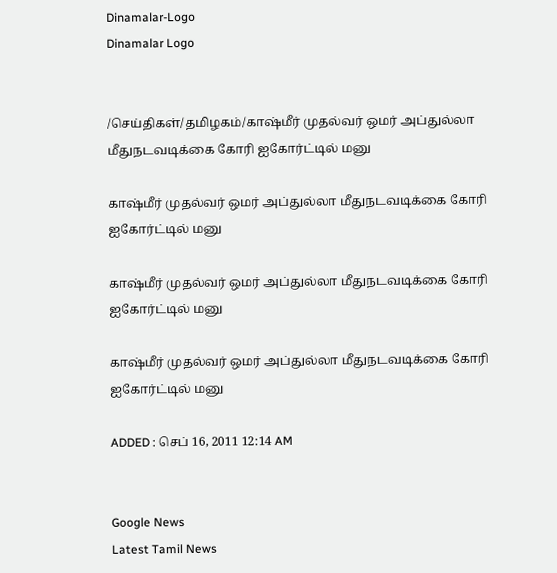Dinamalar-Logo
Dinamalar Logo


/செய்திகள்/தமிழகம்/காஷ்மீர் முதல்வர் ஒமர் அப்துல்லா மீதுநடவடிக்கை கோரி ஐகோர்ட்டில் மனு

காஷ்மீர் முதல்வர் ஒமர் அப்துல்லா மீதுநடவடிக்கை கோரி ஐகோர்ட்டில் மனு

காஷ்மீர் முதல்வர் ஒமர் அப்துல்லா மீதுநடவடிக்கை கோரி ஐகோர்ட்டில் மனு

காஷ்மீர் முதல்வர் ஒமர் அப்துல்லா மீதுநடவடிக்கை கோரி ஐகோர்ட்டில் மனு

ADDED : செப் 16, 2011 12:14 AM


Google News
Latest Tamil News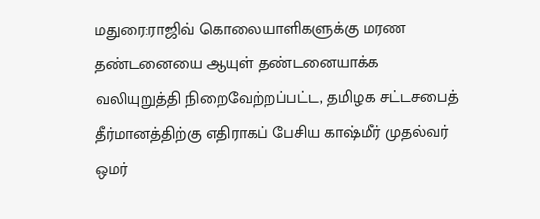மதுரை:ராஜிவ் கொலையாளிகளுக்கு மரண தண்டனையை ஆயுள் தண்டனையாக்க வலியுறுத்தி நிறைவேற்றப்பட்ட, தமிழக சட்டசபைத் தீர்மானத்திற்கு எதிராகப் பேசிய காஷ்மீர் முதல்வர் ஒமர்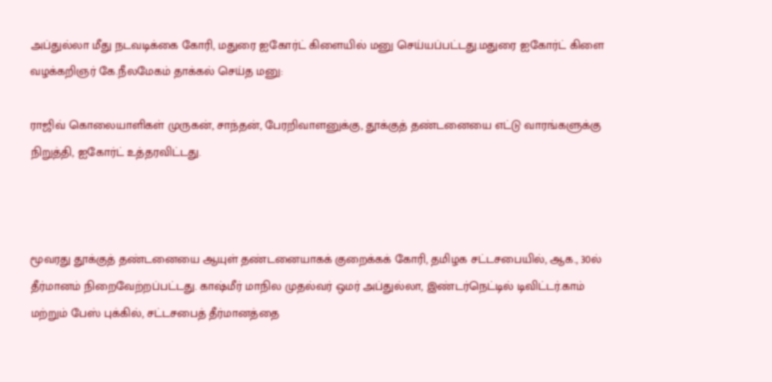அப்துல்லா மீது நடவடிக்கை கோரி, மதுரை ஐகோர்ட் கிளையில் மனு செய்யப்பட்டது.மதுரை ஐகோர்ட் கிளை வழக்கறிஞர் கே.நீலமேகம் தாக்கல் செய்த மனு:

ராஜிவ் கொலையாளிகள் முருகன், சாந்தன், பேரறிவாளனுக்கு, தூக்குத் தண்டனையை எட்டு வாரங்களுக்கு நிறுத்தி, ஐகோர்ட் உத்தரவிட்டது.



மூவரது தூக்குத் தண்டனையை ஆயுள் தண்டனையாகக் குறைக்கக் கோரி, தமிழக சட்டசபையில், ஆக., 30ல் தீர்மானம் நிறைவேற்றப்பட்டது. காஷ்மீர் மாநில முதல்வர் ஒமர் அப்துல்லா, இண்டர்நெட்டில் டிவிட்டர்.காம் மற்றும் பேஸ் புக்கில், சட்டசபைத் தீர்மானத்தை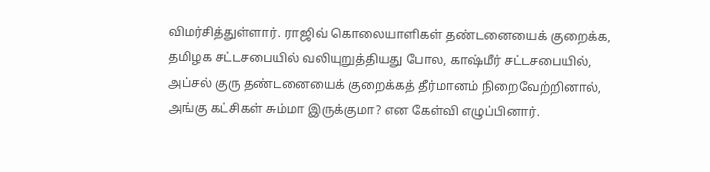விமர்சித்துள்ளார். ராஜிவ் கொலையாளிகள் தண்டனையைக் குறைக்க, தமிழக சட்டசபையில் வலியுறுத்தியது போல, காஷ்மீர் சட்டசபையில், அப்சல் குரு தண்டனையைக் குறைக்கத் தீர்மானம் நிறைவேற்றினால், அங்கு கட்சிகள் சும்மா இருக்குமா? என கேள்வி எழுப்பினார்.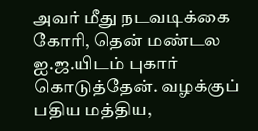அவர் மீது நடவடிக்கை கோரி, தென் மண்டல ஐ.ஜ.யிடம் புகார் கொடுத்தேன். வழக்குப் பதிய மத்திய,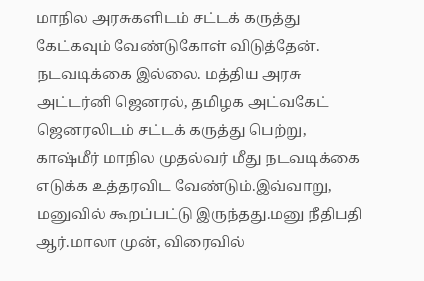மாநில அரசுகளிடம் சட்டக் கருத்து கேட்கவும் வேண்டுகோள் விடுத்தேன். நடவடிக்கை இல்லை. மத்திய அரசு அட்டர்னி ஜெனரல், தமிழக அட்வகேட் ஜெனரலிடம் சட்டக் கருத்து பெற்று, காஷ்மீர் மாநில முதல்வர் மீது நடவடிக்கை எடுக்க உத்தரவிட வேண்டும்.இவ்வாறு, மனுவில் கூறப்பட்டு இருந்தது.மனு நீதிபதி ஆர்.மாலா முன், விரைவில்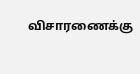விசாரணைக்கு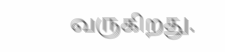வருகிறது.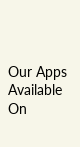Our Apps Available On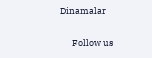Dinamalar

      Follow us